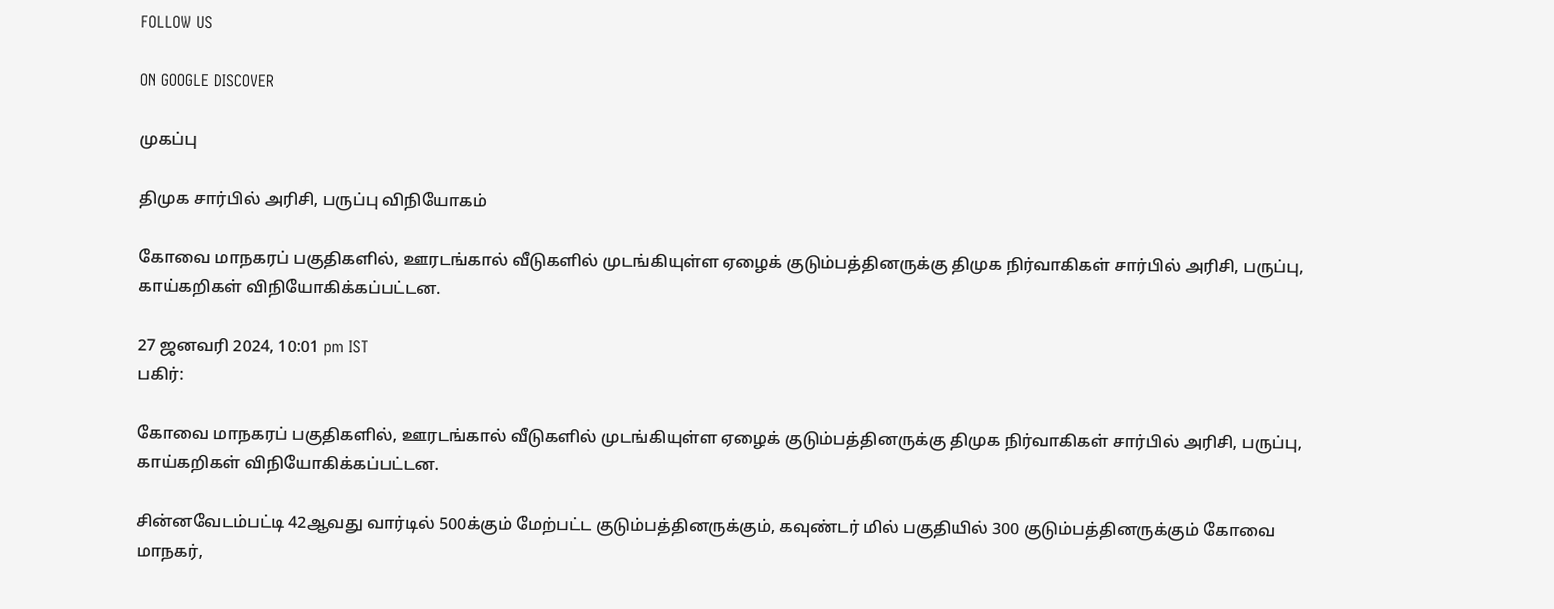FOLLOW US

ON GOOGLE DISCOVER

முகப்பு

திமுக சார்பில் அரிசி, பருப்பு விநியோகம்

கோவை மாநகரப் பகுதிகளில், ஊரடங்கால் வீடுகளில் முடங்கியுள்ள ஏழைக் குடும்பத்தினருக்கு திமுக நிர்வாகிகள் சார்பில் அரிசி, பருப்பு, காய்கறிகள் விநியோகிக்கப்பட்டன.

27 ஜனவரி 2024, 10:01 pm IST
பகிர்:

கோவை மாநகரப் பகுதிகளில், ஊரடங்கால் வீடுகளில் முடங்கியுள்ள ஏழைக் குடும்பத்தினருக்கு திமுக நிர்வாகிகள் சார்பில் அரிசி, பருப்பு, காய்கறிகள் விநியோகிக்கப்பட்டன.

சின்னவேடம்பட்டி 42ஆவது வார்டில் 500க்கும் மேற்பட்ட குடும்பத்தினருக்கும், கவுண்டர் மில் பகுதியில் 300 குடும்பத்தினருக்கும் கோவை மாநகர்,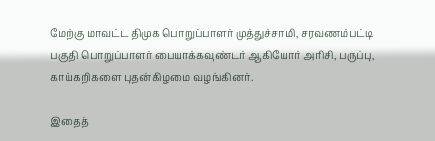மேற்கு மாவட்ட திமுக பொறுப்பாளர் முத்துச்சாமி, சரவணம்பட்டி பகுதி பொறுப்பாளர் பையாக்கவுண்டர் ஆகியோர் அரிசி, பருப்பு, காய்கறிகளை புதன்கிழமை வழங்கினர்.

இதைத்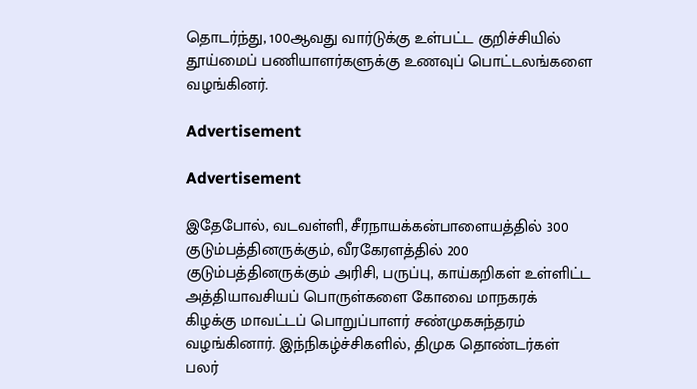தொடர்ந்து, 100ஆவது வார்டுக்கு உள்பட்ட குறிச்சியில் தூய்மைப் பணியாளர்களுக்கு உணவுப் பொட்டலங்களை வழங்கினர்.

Advertisement

Advertisement

இதேபோல், வடவள்ளி, சீரநாயக்கன்பாளையத்தில் 300 குடும்பத்தினருக்கும், வீரகேரளத்தில் 200 குடும்பத்தினருக்கும் அரிசி, பருப்பு, காய்கறிகள் உள்ளிட்ட அத்தியாவசியப் பொருள்களை கோவை மாநகரக் கிழக்கு மாவட்டப் பொறுப்பாளர் சண்முகசுந்தரம் வழங்கினார். இந்நிகழ்ச்சிகளில், திமுக தொண்டர்கள் பலர்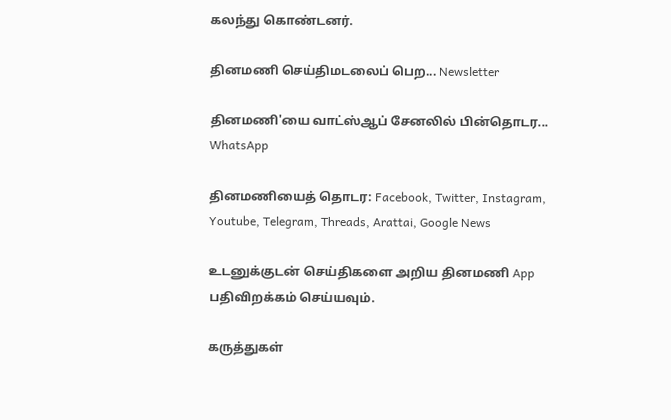கலந்து கொண்டனர்.

தினமணி செய்திமடலைப் பெற... Newsletter

தினமணி'யை வாட்ஸ்ஆப் சேனலில் பின்தொடர... WhatsApp

தினமணியைத் தொடர: Facebook, Twitter, Instagram, Youtube, Telegram, Threads, Arattai, Google News

உடனுக்குடன் செய்திகளை அறிய தினமணி App பதிவிறக்கம் செய்யவும்.

கருத்துகள்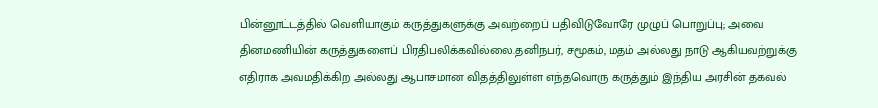பின்னூட்டத்தில் வெளியாகும் கருத்துகளுக்கு அவற்றைப் பதிவிடுவோரே முழுப் பொறுப்பு; அவை தினமணியின் கருத்துகளைப் பிரதிபலிக்கவில்லை.தனிநபர், சமூகம், மதம் அல்லது நாடு ஆகியவற்றுக்கு எதிராக அவமதிக்கிற அல்லது ஆபாசமான விதத்திலுள்ள எந்தவொரு கருத்தும் இந்திய அரசின் தகவல்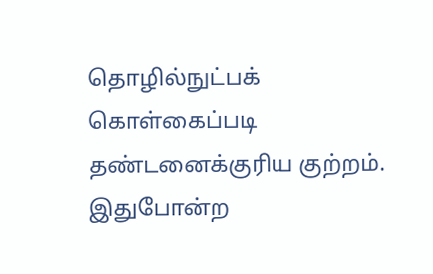தொழில்நுட்பக் கொள்கைப்படி தண்டனைக்குரிய குற்றம். இதுபோன்ற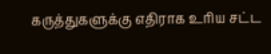கருத்துகளுக்கு எதிராக உரிய சட்ட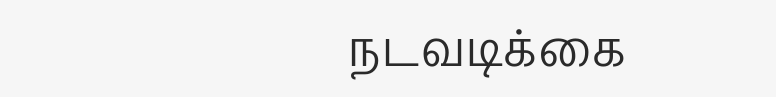நடவடிக்கை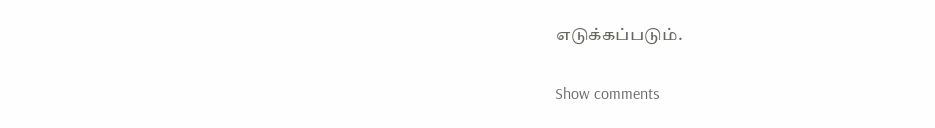எடுக்கப்படும்.

Show comments